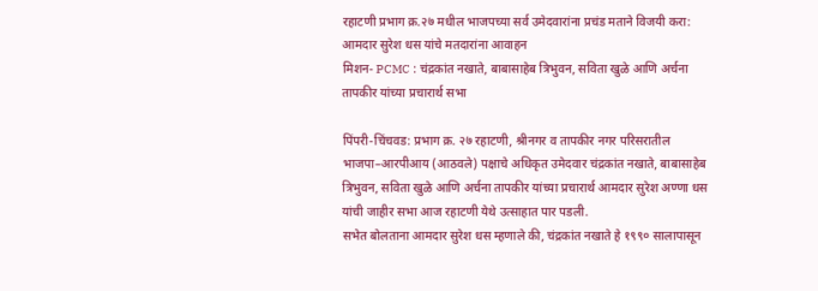रहाटणी प्रभाग क्र.२७ मधील भाजपच्या सर्व उमेदवारांना प्रचंड मताने विजयी करा: आमदार सुरेश धस यांचे मतदारांना आवाहन
मिशन- PCMC : चंद्रकांत नखाते, बाबासाहेब त्रिभुवन, सविता खुळे आणि अर्चना तापकीर यांच्या प्रचारार्थ सभा

पिंपरी-चिंचवड: प्रभाग क्र. २७ रहाटणी, श्रीनगर व तापकीर नगर परिसरातील भाजपा–आरपीआय (आठवले) पक्षाचे अधिकृत उमेदवार चंद्रकांत नखाते, बाबासाहेब त्रिभुवन, सविता खुळे आणि अर्चना तापकीर यांच्या प्रचारार्थ आमदार सुरेश अण्णा धस यांची जाहीर सभा आज रहाटणी येथे उत्साहात पार पडली.
सभेत बोलताना आमदार सुरेश धस म्हणाले की, चंद्रकांत नखाते हे १९९० सालापासून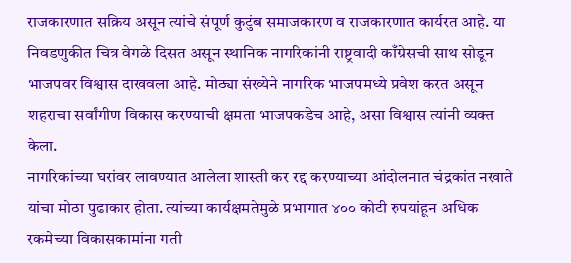राजकारणात सक्रिय असून त्यांचे संपूर्ण कुटुंब समाजकारण व राजकारणात कार्यरत आहे. या निवडणुकीत चित्र वेगळे दिसत असून स्थानिक नागरिकांनी राष्ट्रवादी काँग्रेसची साथ सोडून भाजपवर विश्वास दाखवला आहे. मोठ्या संख्येने नागरिक भाजपमध्ये प्रवेश करत असून शहराचा सर्वांगीण विकास करण्याची क्षमता भाजपकडेच आहे, असा विश्वास त्यांनी व्यक्त केला.
नागरिकांच्या घरांवर लावण्यात आलेला शास्ती कर रद्द करण्याच्या आंदोलनात चंद्रकांत नखाते यांचा मोठा पुढाकार होता. त्यांच्या कार्यक्षमतेमुळे प्रभागात ४०० कोटी रुपयांहून अधिक रकमेच्या विकासकामांना गती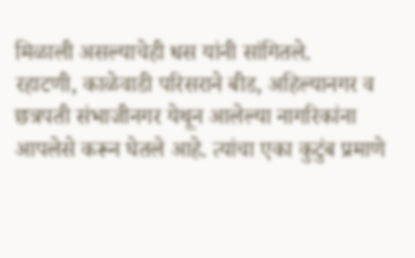मिळाली असल्याचेही धस यांनी सांगितले.
रहाटणी, काळेवाडी परिसराने बीड, अहिल्यानगर व छत्रपती संभाजीनगर येथून आलेल्या नागरिकांना आपलेसे करून घेतले आहे. त्यांचा एका कुटुंब प्रमाणे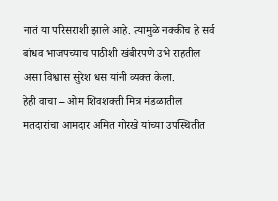नातं या परिसराशी झाले आहे. त्यामुळे नक्कीच हे सर्व बांधव भाजपच्याच पाठीशी खंबीरपणे उभे राहतील असा विश्वास सुरेश धस यांनी व्यक्त केला.
हेही वाचा – ओम शिवशक्ती मित्र मंडळातील मतदारांचा आमदार अमित गोरखे यांच्या उपस्थितीत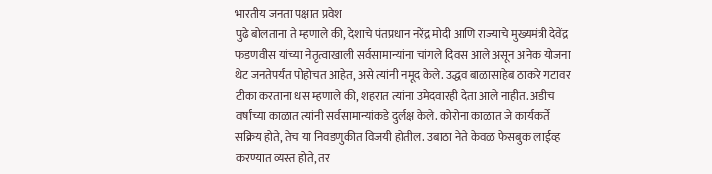भारतीय जनता पक्षात प्रवेश
पुढे बोलताना ते म्हणाले की, देशाचे पंतप्रधान नरेंद्र मोदी आणि राज्याचे मुख्यमंत्री देवेंद्र फडणवीस यांच्या नेतृत्वाखाली सर्वसामान्यांना चांगले दिवस आले असून अनेक योजना थेट जनतेपर्यंत पोहोचत आहेत, असे त्यांनी नमूद केले. उद्धव बाळासाहेब ठाकरे गटावर टीका करताना धस म्हणाले की, शहरात त्यांना उमेदवारही देता आले नाहीत. अडीच वर्षांच्या काळात त्यांनी सर्वसामान्यांकडे दुर्लक्ष केले. कोरोना काळात जे कार्यकर्ते सक्रिय होते, तेच या निवडणुकीत विजयी होतील. उबाठा नेते केवळ फेसबुक लाईव्ह करण्यात व्यस्त होते, तर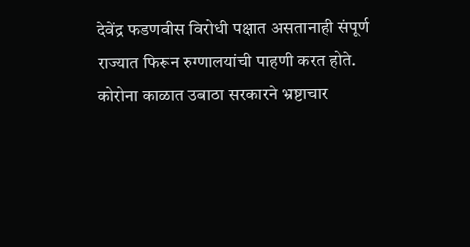देवेंद्र फडणवीस विरोधी पक्षात असतानाही संपूर्ण राज्यात फिरून रुग्णालयांची पाहणी करत होते. कोरोना काळात उबाठा सरकारने भ्रष्टाचार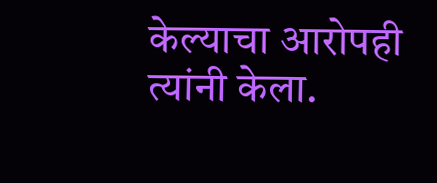केल्याचा आरोपही त्यांनी केला.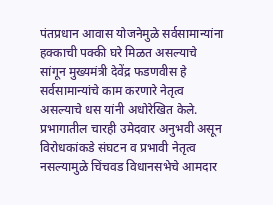पंतप्रधान आवास योजनेमुळे सर्वसामान्यांना हक्काची पक्की घरे मिळत असल्याचे सांगून मुख्यमंत्री देवेंद्र फडणवीस हे सर्वसामान्यांचे काम करणारे नेतृत्व असल्याचे धस यांनी अधोरेखित केले. प्रभागातील चारही उमेदवार अनुभवी असून विरोधकांकडे संघटन व प्रभावी नेतृत्व नसल्यामुळे चिंचवड विधानसभेचे आमदार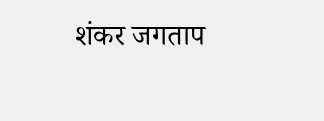शंकर जगताप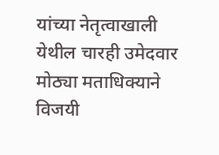यांच्या नेतृत्वाखाली येथील चारही उमेदवार मोठ्या मताधिक्याने विजयी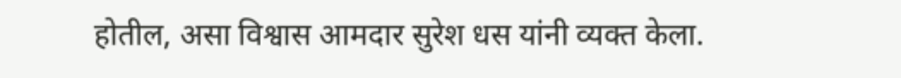होतील, असा विश्वास आमदार सुरेश धस यांनी व्यक्त केला.